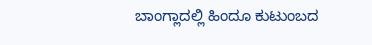ಬಾಂಗ್ಲಾದಲ್ಲಿ ಹಿಂದೂ ಕುಟುಂಬದ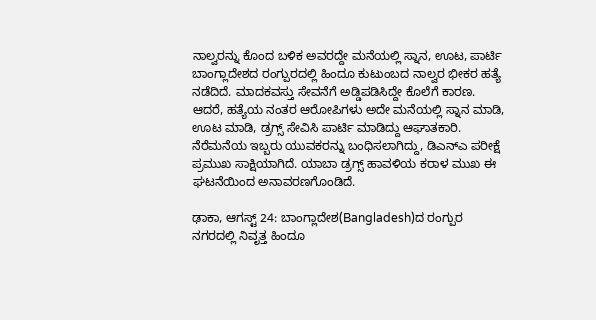ನಾಲ್ವರನ್ನು ಕೊಂದ ಬಳಿಕ ಅವರದ್ದೇ ಮನೆಯಲ್ಲಿ ಸ್ನಾನ, ಊಟ, ಪಾರ್ಟಿ
ಬಾಂಗ್ಲಾದೇಶದ ರಂಗ್ಪುರದಲ್ಲಿ ಹಿಂದೂ ಕುಟುಂಬದ ನಾಲ್ವರ ಭೀಕರ ಹತ್ಯೆ ನಡೆದಿದೆ. ಮಾದಕವಸ್ತು ಸೇವನೆಗೆ ಅಡ್ಡಿಪಡಿಸಿದ್ದೇ ಕೊಲೆಗೆ ಕಾರಣ. ಆದರೆ, ಹತ್ಯೆಯ ನಂತರ ಆರೋಪಿಗಳು ಅದೇ ಮನೆಯಲ್ಲಿ ಸ್ನಾನ ಮಾಡಿ, ಊಟ ಮಾಡಿ, ಡ್ರಗ್ಸ್ ಸೇವಿಸಿ ಪಾರ್ಟಿ ಮಾಡಿದ್ದು ಆಘಾತಕಾರಿ. ನೆರೆಮನೆಯ ಇಬ್ಬರು ಯುವಕರನ್ನು ಬಂಧಿಸಲಾಗಿದ್ದು, ಡಿಎನ್ಎ ಪರೀಕ್ಷೆ ಪ್ರಮುಖ ಸಾಕ್ಷಿಯಾಗಿದೆ. ಯಾಬಾ ಡ್ರಗ್ಸ್ ಹಾವಳಿಯ ಕರಾಳ ಮುಖ ಈ ಘಟನೆಯಿಂದ ಅನಾವರಣಗೊಂಡಿದೆ.

ಢಾಕಾ, ಆಗಸ್ಟ್ 24: ಬಾಂಗ್ಲಾದೇಶ(Bangladesh)ದ ರಂಗ್ಪುರ ನಗರದಲ್ಲಿ ನಿವೃತ್ತ ಹಿಂದೂ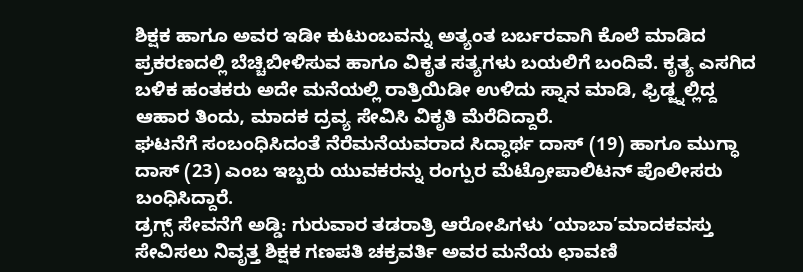ಶಿಕ್ಷಕ ಹಾಗೂ ಅವರ ಇಡೀ ಕುಟುಂಬವನ್ನು ಅತ್ಯಂತ ಬರ್ಬರವಾಗಿ ಕೊಲೆ ಮಾಡಿದ ಪ್ರಕರಣದಲ್ಲಿ ಬೆಚ್ಚಿಬೀಳಿಸುವ ಹಾಗೂ ವಿಕೃತ ಸತ್ಯಗಳು ಬಯಲಿಗೆ ಬಂದಿವೆ. ಕೃತ್ಯ ಎಸಗಿದ ಬಳಿಕ ಹಂತಕರು ಅದೇ ಮನೆಯಲ್ಲಿ ರಾತ್ರಿಯಿಡೀ ಉಳಿದು ಸ್ನಾನ ಮಾಡಿ, ಫ್ರಿಡ್ಜ್ನಲ್ಲಿದ್ದ ಆಹಾರ ತಿಂದು, ಮಾದಕ ದ್ರವ್ಯ ಸೇವಿಸಿ ವಿಕೃತಿ ಮೆರೆದಿದ್ದಾರೆ.
ಘಟನೆಗೆ ಸಂಬಂಧಿಸಿದಂತೆ ನೆರೆಮನೆಯವರಾದ ಸಿದ್ಧಾರ್ಥ ದಾಸ್ (19) ಹಾಗೂ ಮುಗ್ಧಾ ದಾಸ್ (23) ಎಂಬ ಇಬ್ಬರು ಯುವಕರನ್ನು ರಂಗ್ಪುರ ಮೆಟ್ರೋಪಾಲಿಟನ್ ಪೊಲೀಸರು ಬಂಧಿಸಿದ್ದಾರೆ.
ಡ್ರಗ್ಸ್ ಸೇವನೆಗೆ ಅಡ್ಡಿ: ಗುರುವಾರ ತಡರಾತ್ರಿ ಆರೋಪಿಗಳು ‘ಯಾಬಾ’ಮಾದಕವಸ್ತು ಸೇವಿಸಲು ನಿವೃತ್ತ ಶಿಕ್ಷಕ ಗಣಪತಿ ಚಕ್ರವರ್ತಿ ಅವರ ಮನೆಯ ಛಾವಣಿ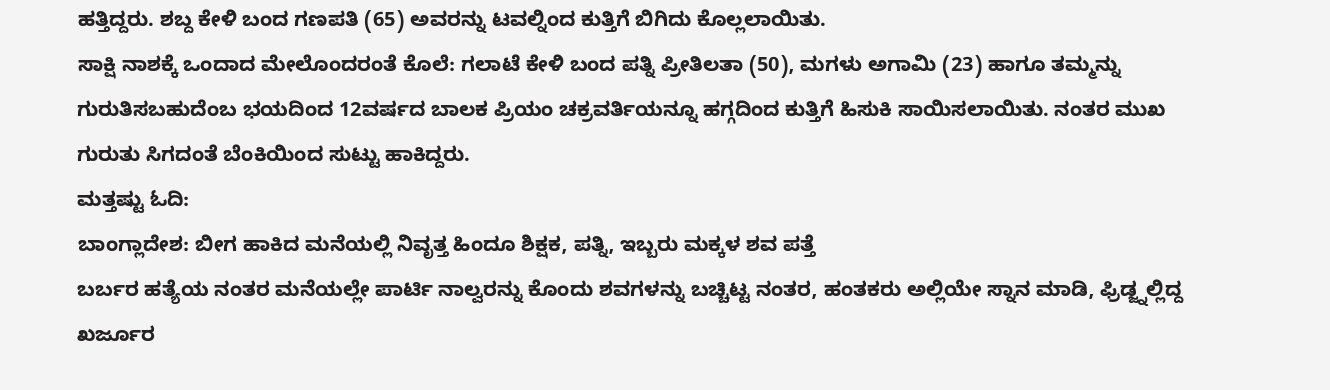ಹತ್ತಿದ್ದರು. ಶಬ್ದ ಕೇಳಿ ಬಂದ ಗಣಪತಿ (65) ಅವರನ್ನು ಟವಲ್ನಿಂದ ಕುತ್ತಿಗೆ ಬಿಗಿದು ಕೊಲ್ಲಲಾಯಿತು.
ಸಾಕ್ಷಿ ನಾಶಕ್ಕೆ ಒಂದಾದ ಮೇಲೊಂದರಂತೆ ಕೊಲೆ: ಗಲಾಟೆ ಕೇಳಿ ಬಂದ ಪತ್ನಿ ಪ್ರೀತಿಲತಾ (50), ಮಗಳು ಅಗಾಮಿ (23) ಹಾಗೂ ತಮ್ಮನ್ನು ಗುರುತಿಸಬಹುದೆಂಬ ಭಯದಿಂದ 12ವರ್ಷದ ಬಾಲಕ ಪ್ರಿಯಂ ಚಕ್ರವರ್ತಿಯನ್ನೂ ಹಗ್ಗದಿಂದ ಕುತ್ತಿಗೆ ಹಿಸುಕಿ ಸಾಯಿಸಲಾಯಿತು. ನಂತರ ಮುಖ ಗುರುತು ಸಿಗದಂತೆ ಬೆಂಕಿಯಿಂದ ಸುಟ್ಟು ಹಾಕಿದ್ದರು.
ಮತ್ತಷ್ಟು ಓದಿ:
ಬಾಂಗ್ಲಾದೇಶ: ಬೀಗ ಹಾಕಿದ ಮನೆಯಲ್ಲಿ ನಿವೃತ್ತ ಹಿಂದೂ ಶಿಕ್ಷಕ, ಪತ್ನಿ, ಇಬ್ಬರು ಮಕ್ಕಳ ಶವ ಪತ್ತೆ
ಬರ್ಬರ ಹತ್ಯೆಯ ನಂತರ ಮನೆಯಲ್ಲೇ ಪಾರ್ಟಿ ನಾಲ್ವರನ್ನು ಕೊಂದು ಶವಗಳನ್ನು ಬಚ್ಚಿಟ್ಟ ನಂತರ, ಹಂತಕರು ಅಲ್ಲಿಯೇ ಸ್ನಾನ ಮಾಡಿ, ಫ್ರಿಡ್ಜ್ನಲ್ಲಿದ್ದ ಖರ್ಜೂರ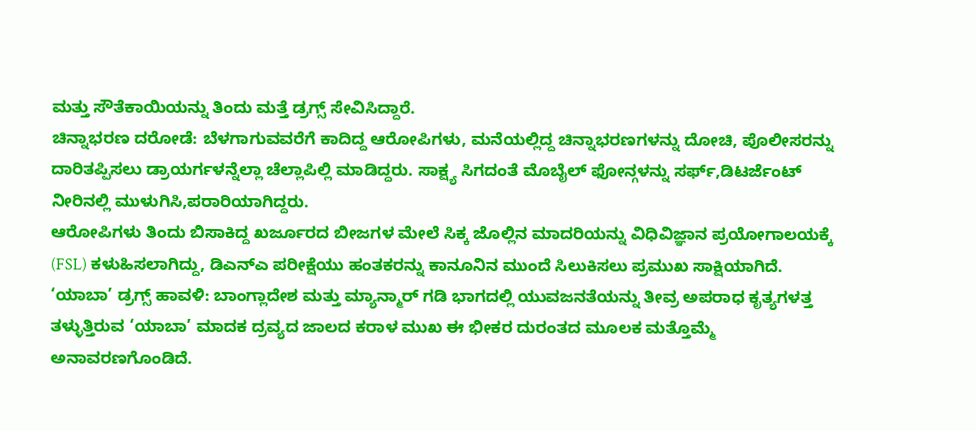ಮತ್ತು ಸೌತೆಕಾಯಿಯನ್ನು ತಿಂದು ಮತ್ತೆ ಡ್ರಗ್ಸ್ ಸೇವಿಸಿದ್ದಾರೆ.
ಚಿನ್ನಾಭರಣ ದರೋಡೆ: ಬೆಳಗಾಗುವವರೆಗೆ ಕಾದಿದ್ದ ಆರೋಪಿಗಳು, ಮನೆಯಲ್ಲಿದ್ದ ಚಿನ್ನಾಭರಣಗಳನ್ನು ದೋಚಿ, ಪೊಲೀಸರನ್ನು ದಾರಿತಪ್ಪಿಸಲು ಡ್ರಾಯರ್ಗಳನ್ನೆಲ್ಲಾ ಚೆಲ್ಲಾಪಿಲ್ಲಿ ಮಾಡಿದ್ದರು. ಸಾಕ್ಷ್ಯ ಸಿಗದಂತೆ ಮೊಬೈಲ್ ಫೋನ್ಗಳನ್ನು ಸರ್ಫ್,ಡಿಟರ್ಜೆಂಟ್ ನೀರಿನಲ್ಲಿ ಮುಳುಗಿಸಿ,ಪರಾರಿಯಾಗಿದ್ದರು.
ಆರೋಪಿಗಳು ತಿಂದು ಬಿಸಾಕಿದ್ದ ಖರ್ಜೂರದ ಬೀಜಗಳ ಮೇಲೆ ಸಿಕ್ಕ ಜೊಲ್ಲಿನ ಮಾದರಿಯನ್ನು ವಿಧಿವಿಜ್ಞಾನ ಪ್ರಯೋಗಾಲಯಕ್ಕೆ (FSL) ಕಳುಹಿಸಲಾಗಿದ್ದು, ಡಿಎನ್ಎ ಪರೀಕ್ಷೆಯು ಹಂತಕರನ್ನು ಕಾನೂನಿನ ಮುಂದೆ ಸಿಲುಕಿಸಲು ಪ್ರಮುಖ ಸಾಕ್ಷಿಯಾಗಿದೆ.
‘ಯಾಬಾ’ ಡ್ರಗ್ಸ್ ಹಾವಳಿ: ಬಾಂಗ್ಲಾದೇಶ ಮತ್ತು ಮ್ಯಾನ್ಮಾರ್ ಗಡಿ ಭಾಗದಲ್ಲಿ ಯುವಜನತೆಯನ್ನು ತೀವ್ರ ಅಪರಾಧ ಕೃತ್ಯಗಳತ್ತ ತಳ್ಳುತ್ತಿರುವ ‘ಯಾಬಾ’ ಮಾದಕ ದ್ರವ್ಯದ ಜಾಲದ ಕರಾಳ ಮುಖ ಈ ಭೀಕರ ದುರಂತದ ಮೂಲಕ ಮತ್ತೊಮ್ಮೆ ಅನಾವರಣಗೊಂಡಿದೆ.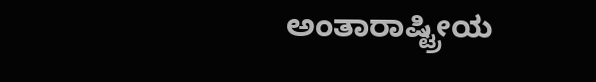ಅಂತಾರಾಷ್ಟ್ರೀಯ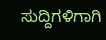ಸುದ್ದಿಗಳಿಗಾಗಿ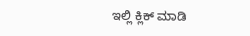ಇಲ್ಲಿ ಕ್ಲಿಕ್ ಮಾಡಿ